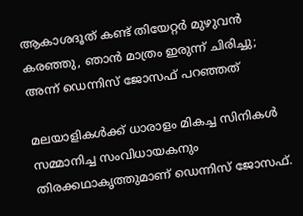ആകാശദൂത് കണ്ട് തിയേറ്റര്‍ മുഴുവന്‍ കരഞ്ഞു, ഞാന്‍ മാത്രം ഇരുന്ന് ചിരിച്ചു; അന്ന് ഡെന്നിസ് ജോസഫ് പറഞ്ഞത്

മലയാളികള്‍ക്ക് ധാരാളം മികച്ച സിനികള്‍ സമ്മാനിച്ച സംവിധായകനും തിരക്കഥാകൃത്തുമാണ് ഡെന്നിസ് ജോസഫ്.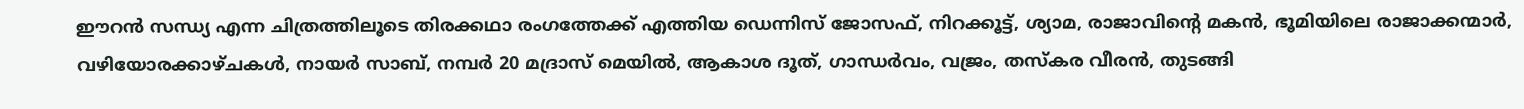ഈറന്‍ സന്ധ്യ എന്ന ചിത്രത്തിലൂടെ തിരക്കഥാ രംഗത്തേക്ക് എത്തിയ ഡെന്നിസ് ജോസഫ്, നിറക്കൂട്ട്, ശ്യാമ, രാജാവിന്റെ മകന്‍, ഭൂമിയിലെ രാജാക്കന്മാര്‍, വഴിയോരക്കാഴ്ചകള്‍, നായര്‍ സാബ്, നമ്പര്‍ 20 മദ്രാസ് മെയില്‍, ആകാശ ദൂത്, ഗാന്ധര്‍വം, വജ്രം, തസ്‌കര വീരന്‍, തുടങ്ങി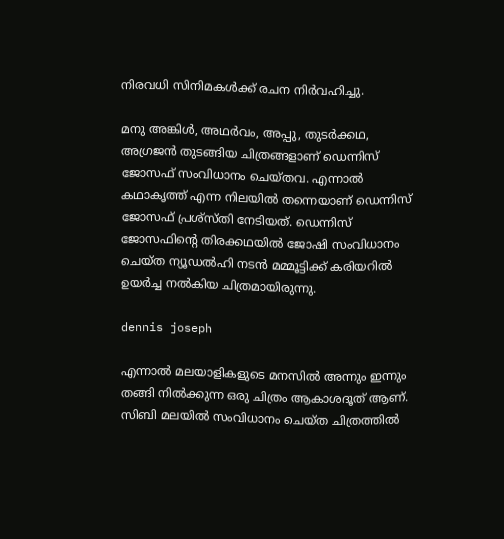നിരവധി സിനിമകള്‍ക്ക് രചന നിര്‍വഹിച്ചു.

മനു അങ്കിള്‍, അഥര്‍വം, അപ്പു, തുടര്‍ക്കഥ, അഗ്രജന്‍ തുടങ്ങിയ ചിത്രങ്ങളാണ് ഡെന്നിസ് ജോസഫ് സംവിധാനം ചെയ്തവ. എന്നാല്‍ കഥാകൃത്ത് എന്ന നിലയില്‍ തന്നെയാണ് ഡെന്നിസ് ജോസഫ് പ്രശ്‌സ്തി നേടിയത്. ഡെന്നിസ് ജോസഫിന്റെ തിരക്കഥയില്‍ ജോഷി സംവിധാനം ചെയ്ത ന്യൂഡല്‍ഹി നടന്‍ മമ്മൂട്ടിക്ക് കരിയറില്‍ ഉയര്‍ച്ച നല്‍കിയ ചിത്രമായിരുന്നു.

dennis joseph

എന്നാല്‍ മലയാളികളുടെ മനസില്‍ അന്നും ഇന്നും തങ്ങി നില്‍ക്കുന്ന ഒരു ചിത്രം ആകാശദൂത് ആണ്. സിബി മലയില്‍ സംവിധാനം ചെയ്ത ചിത്രത്തില്‍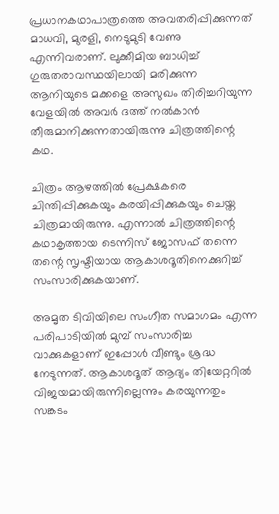പ്രധാനകഥാപാത്രത്തെ അവതരിപ്പിക്കുന്നത് മാധവി, മുരളി, നെടുമുടി വേണു എന്നിവരാണ്. ലുക്കീമിയ ബാധിച്ച് ഗുരുതരാവസ്ഥയിലായി മരിക്കുന്ന ആനിയുടെ മക്കളെ അസുഖം തിരിച്ചറിയുന്ന വേളയില്‍ അവര്‍ ദത്ത് നല്‍കാന്‍ തീരുമാനിക്കുന്നതായിരുന്നു ചിത്രത്തിന്റെ കഥ.

ചിത്രം ആഴത്തില്‍ പ്രേക്ഷകരെ ചിന്തിപ്പിക്കുകയും കരയിപ്പിക്കുകയും ചെയ്ത ചിത്രമായിരുന്നു. എന്നാല്‍ ചിത്രത്തിന്റെ കഥാകൃത്തായ ടെന്നിസ് ജോസഫ് തന്നെ തന്റെ സൃഷ്ടിയായ ആകാശദൂതിനെക്കുറിച്ച് സംസാരിക്കുകയാണ്.

അമൃത ടിവിയിലെ സംഗീത സമാഗമം എന്ന പരിപാടിയില്‍ മുമ്പ് സംസാരിച്ച വാക്കുകളാണ് ഇപ്പോള്‍ വീണ്ടും ശ്രദ്ധ നേടുന്നത്. ആകാശദൂത് ആദ്യം തിയേറ്ററില്‍ വിജയമായിരുന്നില്ലെന്നും കരയുന്നതും സങ്കടം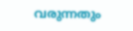വരുന്നതും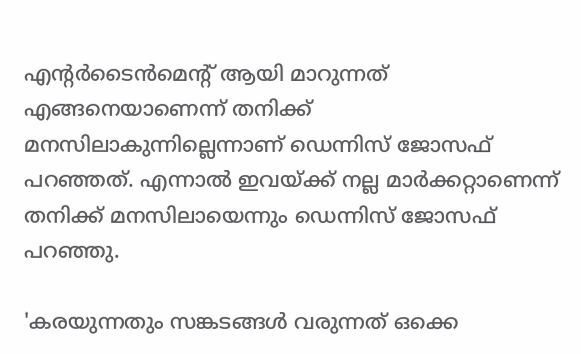എന്റര്‍ടൈന്‍മെന്റ് ആയി മാറുന്നത് എങ്ങനെയാണെന്ന് തനിക്ക് മനസിലാകുന്നില്ലെന്നാണ് ഡെന്നിസ് ജോസഫ് പറഞ്ഞത്. എന്നാല്‍ ഇവയ്ക്ക് നല്ല മാര്‍ക്കറ്റാണെന്ന് തനിക്ക് മനസിലായെന്നും ഡെന്നിസ് ജോസഫ് പറഞ്ഞു.

'കരയുന്നതും സങ്കടങ്ങള്‍ വരുന്നത് ഒക്കെ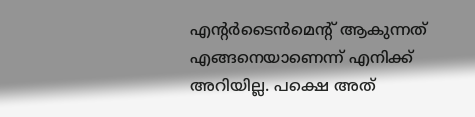എന്റര്‍ടൈന്‍മെന്റ് ആകുന്നത് എങ്ങനെയാണെന്ന് എനിക്ക് അറിയില്ല. പക്ഷെ അത്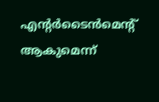എന്റര്‍ടൈന്‍മെന്റ് ആകുമെന്ന്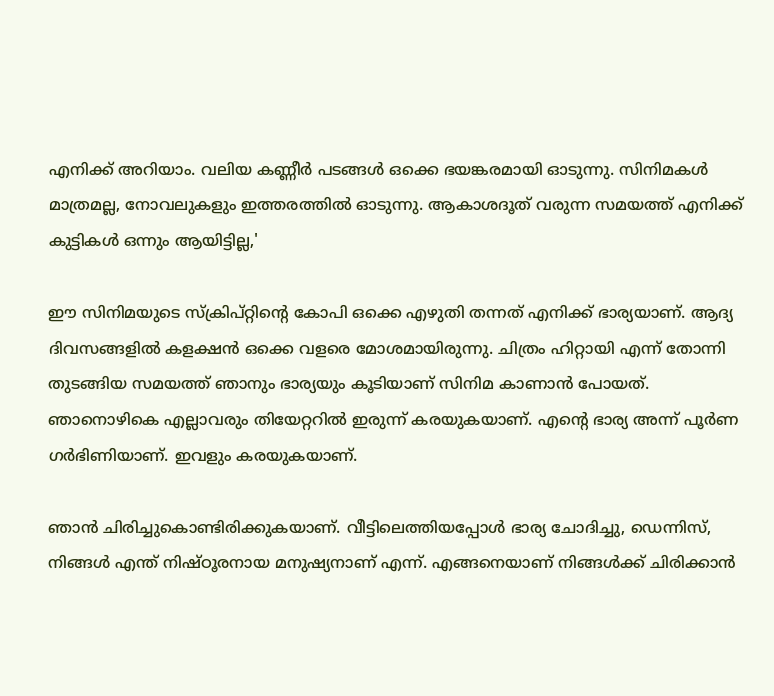എനിക്ക് അറിയാം. വലിയ കണ്ണീര്‍ പടങ്ങള്‍ ഒക്കെ ഭയങ്കരമായി ഓടുന്നു. സിനിമകള്‍ മാത്രമല്ല, നോവലുകളും ഇത്തരത്തില്‍ ഓടുന്നു. ആകാശദൂത് വരുന്ന സമയത്ത് എനിക്ക് കുട്ടികള്‍ ഒന്നും ആയിട്ടില്ല,'

ഈ സിനിമയുടെ സ്‌ക്രിപ്റ്റിന്റെ കോപി ഒക്കെ എഴുതി തന്നത് എനിക്ക് ഭാര്യയാണ്. ആദ്യ ദിവസങ്ങളില്‍ കളക്ഷന്‍ ഒക്കെ വളരെ മോശമായിരുന്നു. ചിത്രം ഹിറ്റായി എന്ന് തോന്നി തുടങ്ങിയ സമയത്ത് ഞാനും ഭാര്യയും കൂടിയാണ് സിനിമ കാണാന്‍ പോയത്. ഞാനൊഴികെ എല്ലാവരും തിയേറ്ററില്‍ ഇരുന്ന് കരയുകയാണ്. എന്റെ ഭാര്യ അന്ന് പൂര്‍ണ ഗര്‍ഭിണിയാണ്. ഇവളും കരയുകയാണ്.

ഞാന്‍ ചിരിച്ചുകൊണ്ടിരിക്കുകയാണ്. വീട്ടിലെത്തിയപ്പോള്‍ ഭാര്യ ചോദിച്ചു, ഡെന്നിസ്, നിങ്ങള്‍ എന്ത് നിഷ്ഠൂരനായ മനുഷ്യനാണ് എന്ന്. എങ്ങനെയാണ് നിങ്ങള്‍ക്ക് ചിരിക്കാന്‍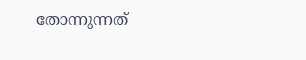തോന്നുന്നത്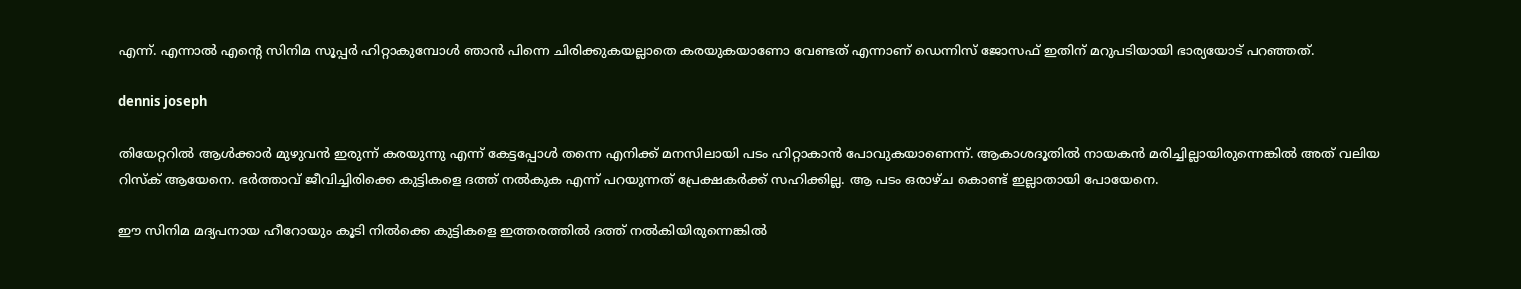എന്ന്. എന്നാല്‍ എന്റെ സിനിമ സൂപ്പര്‍ ഹിറ്റാകുമ്പോള്‍ ഞാന്‍ പിന്നെ ചിരിക്കുകയല്ലാതെ കരയുകയാണോ വേണ്ടത് എന്നാണ് ഡെന്നിസ് ജോസഫ് ഇതിന് മറുപടിയായി ഭാര്യയോട് പറഞ്ഞത്.

dennis joseph

തിയേറ്ററില്‍ ആള്‍ക്കാര്‍ മുഴുവന്‍ ഇരുന്ന് കരയുന്നു എന്ന് കേട്ടപ്പോള്‍ തന്നെ എനിക്ക് മനസിലായി പടം ഹിറ്റാകാന്‍ പോവുകയാണെന്ന്. ആകാശദൂതില്‍ നായകന്‍ മരിച്ചില്ലായിരുന്നെങ്കില്‍ അത് വലിയ റിസ്‌ക് ആയേനെ. ഭര്‍ത്താവ് ജീവിച്ചിരിക്കെ കുട്ടികളെ ദത്ത് നല്‍കുക എന്ന് പറയുന്നത് പ്രേക്ഷകര്‍ക്ക് സഹിക്കില്ല. ആ പടം ഒരാഴ്ച കൊണ്ട് ഇല്ലാതായി പോയേനെ.

ഈ സിനിമ മദ്യപനായ ഹീറോയും കൂടി നില്‍ക്കെ കുട്ടികളെ ഇത്തരത്തില്‍ ദത്ത് നല്‍കിയിരുന്നെങ്കില്‍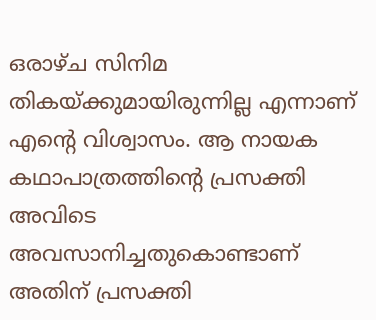ഒരാഴ്ച സിനിമ തികയ്ക്കുമായിരുന്നില്ല എന്നാണ് എന്റെ വിശ്വാസം. ആ നായക കഥാപാത്രത്തിന്റെ പ്രസക്തി അവിടെ അവസാനിച്ചതുകൊണ്ടാണ് അതിന് പ്രസക്തി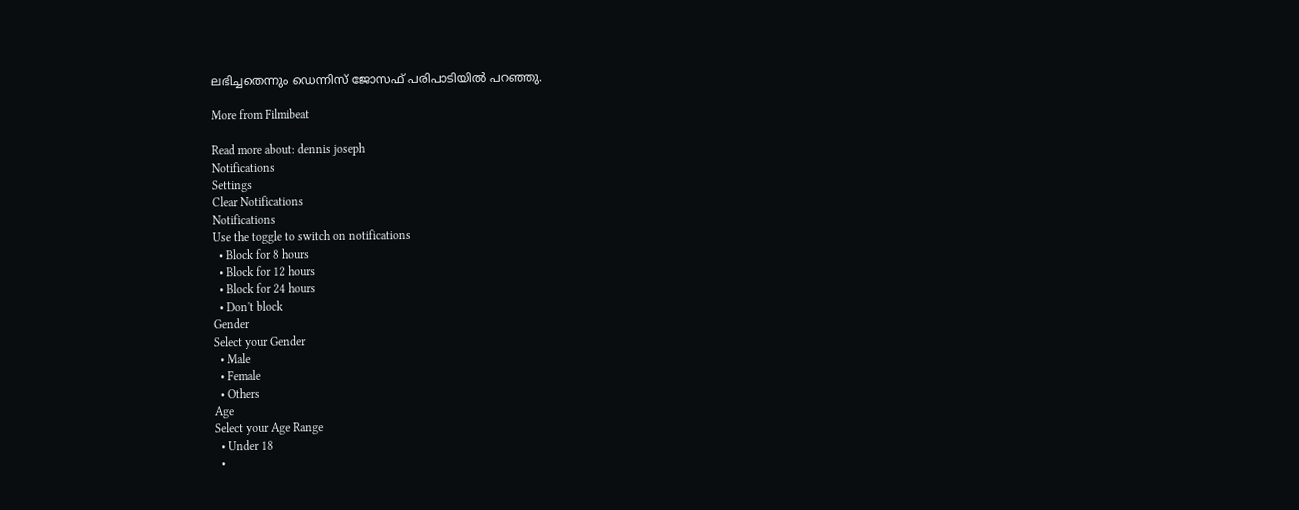ലഭിച്ചതെന്നും ഡെന്നിസ് ജോസഫ് പരിപാടിയില്‍ പറഞ്ഞു.

More from Filmibeat

Read more about: dennis joseph
Notifications
Settings
Clear Notifications
Notifications
Use the toggle to switch on notifications
  • Block for 8 hours
  • Block for 12 hours
  • Block for 24 hours
  • Don't block
Gender
Select your Gender
  • Male
  • Female
  • Others
Age
Select your Age Range
  • Under 18
  •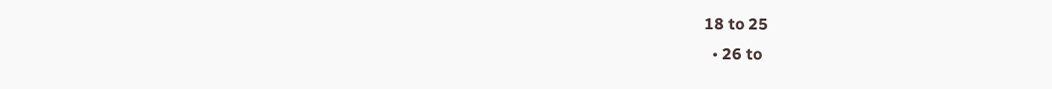18 to 25
  • 26 to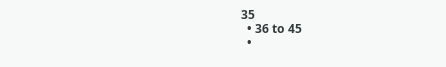35
  • 36 to 45
  •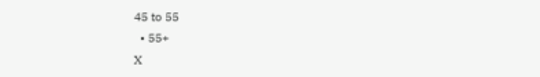45 to 55
  • 55+
X